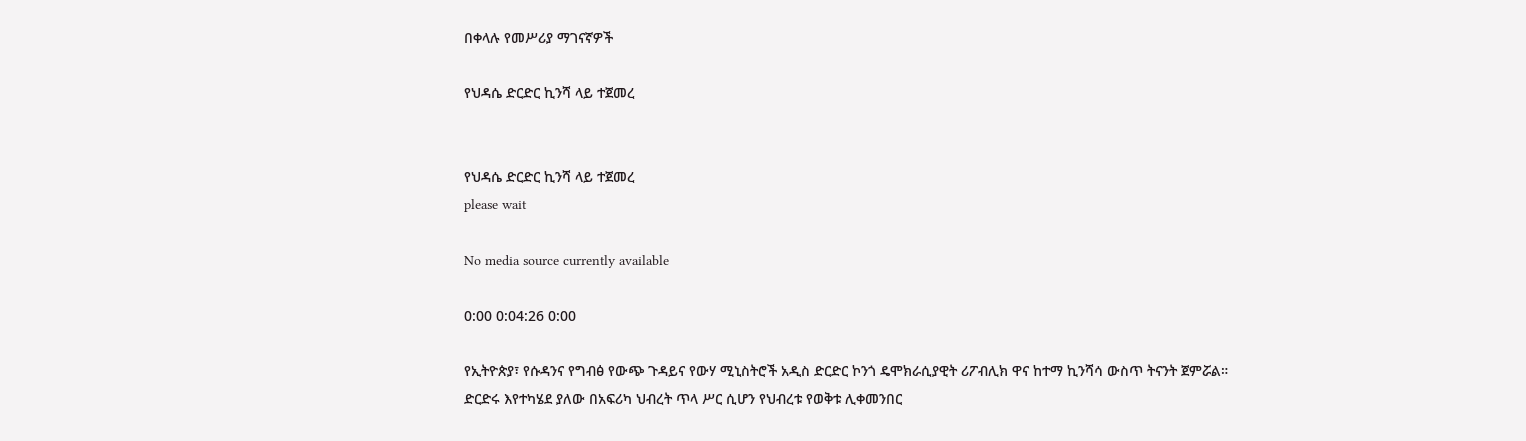በቀላሉ የመሥሪያ ማገናኛዎች

የህዳሴ ድርድር ኪንሻ ላይ ተጀመረ


የህዳሴ ድርድር ኪንሻ ላይ ተጀመረ
please wait

No media source currently available

0:00 0:04:26 0:00

የኢትዮጵያ፣ የሱዳንና የግብፅ የውጭ ጉዳይና የውሃ ሚኒስትሮች አዲስ ድርድር ኮንጎ ዴሞክራሲያዊት ሪፖብሊክ ዋና ከተማ ኪንሻሳ ውስጥ ትናንት ጀምሯል። ድርድሩ እየተካሄደ ያለው በአፍሪካ ህብረት ጥላ ሥር ሲሆን የህብረቱ የወቅቱ ሊቀመንበር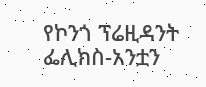የኮንጎ ፕሬዚዳንት ፌሊክስ-አንቷን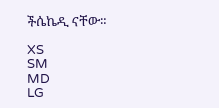ችሴኬዲ ናቸው።

XS
SM
MD
LG